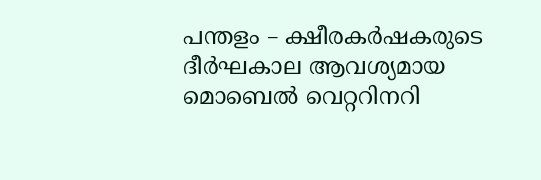പന്തളം – ക്ഷീരകർഷകരുടെ ദീർഘകാല ആവശ്യമായ മൊബെൽ വെറ്ററിനറി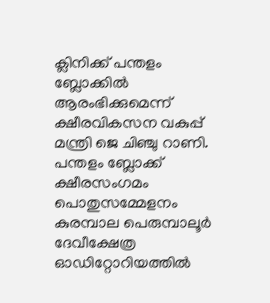ക്ലിനിക്ക് പന്തളം ബ്ലോക്കിൽ ആരംഭിക്കുമെന്ന് ക്ഷീരവികസന വകുപ്പ് മന്ത്രി ജെ ചിഞ്ചു റാണി. പന്തളം ബ്ലോക്ക് ക്ഷീരസംഗമം പൊതുസമ്മേളനം കുരമ്പാല പെരുമ്പാലൂർ ദേവീക്ഷേത്ര ഓഡിറ്റോറിയത്തിൽ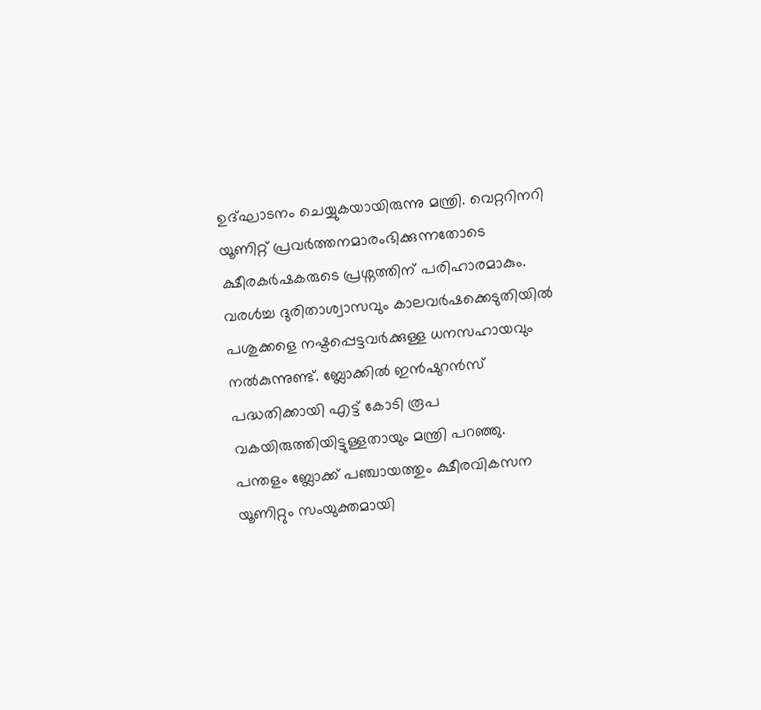ഉദ്ഘാടനം ചെയ്യുകയായിരുന്നു മന്ത്രി. വെറ്ററിനറി യൂണിറ്റ് പ്രവർത്തനമാരംഭിക്കുന്നതോടെ ക്ഷീരകർഷകരുടെ പ്രശ്നത്തിന് പരിഹാരമാകും. വരൾച്ച ദുരിതാശ്വാസവും കാലവർഷക്കെടുതിയിൽ പശുക്കളെ നഷ്ടപ്പെട്ടവർക്കുള്ള ധനസഹായവും നൽകുന്നുണ്ട്. ബ്ലോക്കിൽ ഇൻഷുറൻസ് പദ്ധതിക്കായി എട്ട് കോടി രൂപ വകയിരുത്തിയിട്ടുള്ളതായും മന്ത്രി പറഞ്ഞു.
പന്തളം ബ്ലോക്ക് പഞ്ചായത്തും ക്ഷീരവികസന യൂണിറ്റും സംയുക്തമായി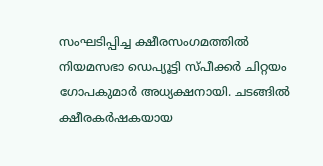സംഘടിപ്പിച്ച ക്ഷീരസംഗമത്തിൽ നിയമസഭാ ഡെപ്യൂട്ടി സ്പീക്കർ ചിറ്റയം ഗോപകുമാർ അധ്യക്ഷനായി. ചടങ്ങിൽ ക്ഷീരകർഷകയായ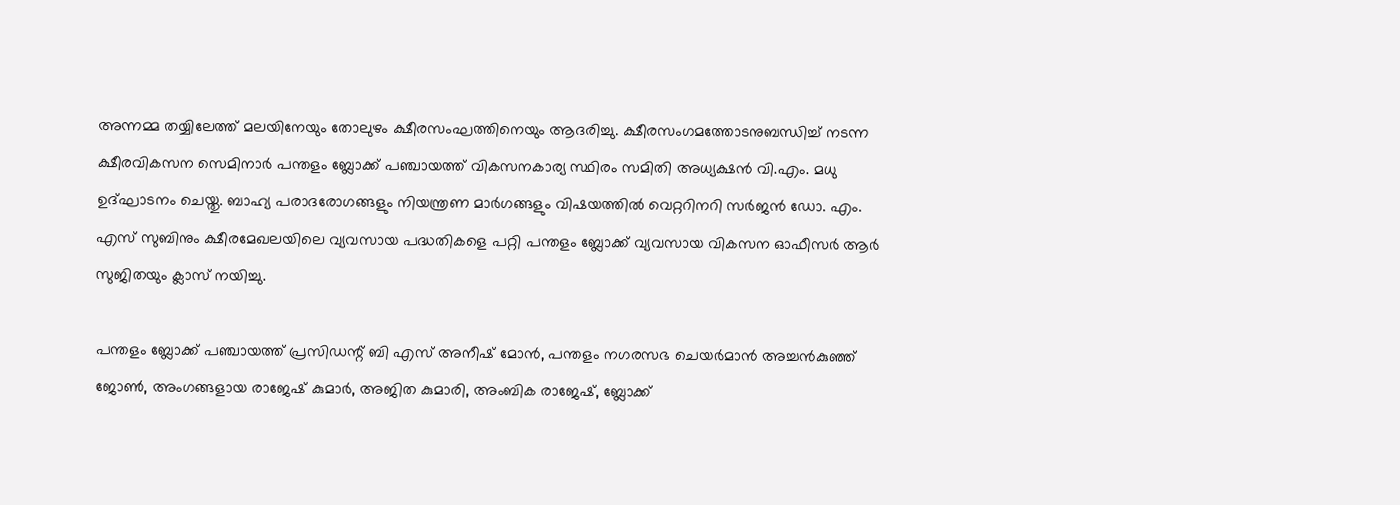അന്നമ്മ തയ്യിലേത്ത് മലയിനേയും തോലുഴം ക്ഷീരസംഘത്തിനെയും ആദരിച്ചു. ക്ഷീരസംഗമത്തോടനുബന്ധിച്ച് നടന്ന ക്ഷീരവികസന സെമിനാർ പന്തളം ബ്ലോക്ക് പഞ്ചായത്ത് വികസനകാര്യ സ്ഥിരം സമിതി അധ്യക്ഷൻ വി.എം. മധു ഉദ്ഘാടനം ചെയ്തു. ബാഹ്യ പരാദരോഗങ്ങളും നിയന്ത്രണ മാർഗങ്ങളും വിഷയത്തിൽ വെറ്ററിനറി സർജൻ ഡോ. എം. എസ് സുബിനും ക്ഷീരമേഖലയിലെ വ്യവസായ പദ്ധതികളെ പറ്റി പന്തളം ബ്ലോക്ക് വ്യവസായ വികസന ഓഫീസർ ആർ സുജിതയും ക്ലാസ് നയിച്ചു.

പന്തളം ബ്ലോക്ക് പഞ്ചായത്ത് പ്രസിഡന്റ് ബി എസ് അനീഷ് മോൻ, പന്തളം നഗരസഭ ചെയർമാൻ അച്ചൻകുഞ്ഞ് ജോൺ, അംഗങ്ങളായ രാജേഷ് കുമാർ, അജിത കുമാരി, അംബിക രാജേഷ്, ബ്ലോക്ക്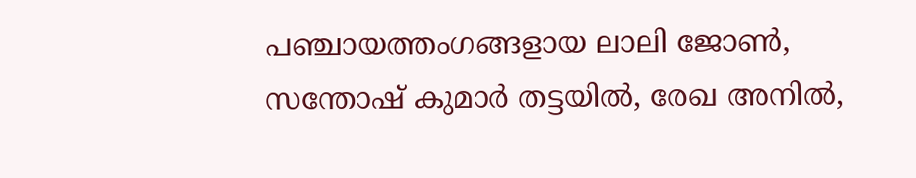പഞ്ചായത്തംഗങ്ങളായ ലാലി ജോൺ, സന്തോഷ് കുമാർ തട്ടയിൽ, രേഖ അനിൽ,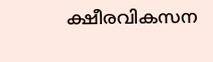ക്ഷീരവികസന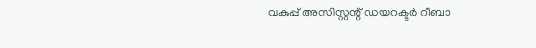വകുപ്പ് അസിസ്റ്റന്റ് ഡയറക്ടർ റീബാ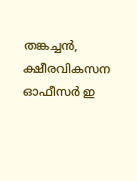തങ്കച്ചൻ, ക്ഷീരവികസന ഓഫീസർ ഇ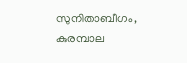സുനിതാബീഗം, കുരമ്പാല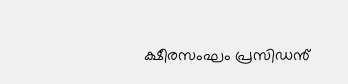ക്ഷീരസംഘം പ്രസിഡൻ്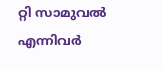റ്റി സാമുവൽ എന്നിവർ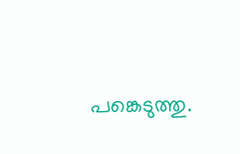പങ്കെടുത്തു.